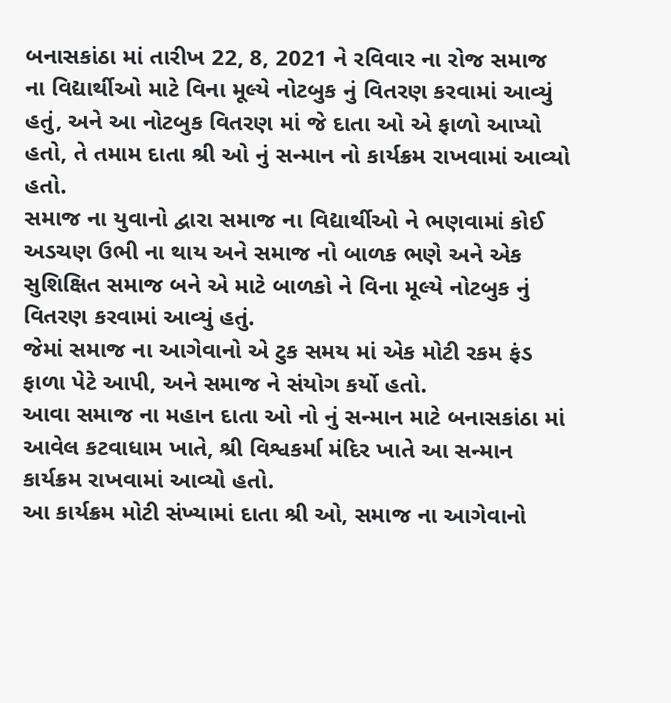બનાસકાંઠા માં તારીખ 22, 8, 2021 ને રવિવાર ના રોજ સમાજ ના વિદ્યાર્થીઓ માટે વિના મૂલ્યે નોટબુક નું વિતરણ કરવામાં આવ્યું હતું, અને આ નોટબુક વિતરણ માં જે દાતા ઓ એ ફાળો આપ્યો હતો, તે તમામ દાતા શ્રી ઓ નું સન્માન નો કાર્યક્રમ રાખવામાં આવ્યો હતો.
સમાજ ના યુવાનો દ્વારા સમાજ ના વિદ્યાર્થીઓ ને ભણવામાં કોઈ અડચણ ઉભી ના થાય અને સમાજ નો બાળક ભણે અને એક સુશિક્ષિત સમાજ બને એ માટે બાળકો ને વિના મૂલ્યે નોટબુક નું વિતરણ કરવામાં આવ્યું હતું.
જેમાં સમાજ ના આગેવાનો એ ટુક સમય માં એક મોટી રકમ ફંડ ફાળા પેટે આપી, અને સમાજ ને સંયોગ કર્યો હતો.
આવા સમાજ ના મહાન દાતા ઓ નો નું સન્માન માટે બનાસકાંઠા માં આવેલ કટવાધામ ખાતે, શ્રી વિશ્વકર્મા મંદિર ખાતે આ સન્માન કાર્યક્રમ રાખવામાં આવ્યો હતો.
આ કાર્યક્રમ મોટી સંખ્યામાં દાતા શ્રી ઓ, સમાજ ના આગેવાનો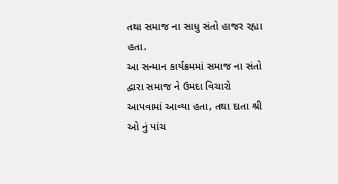તથા સમાજ ના સાધુ સંતો હાજર રહ્યા હતા.
આ સન્માન કાર્યક્રમમાં સમાજ ના સંતો દ્વારા સમાજ ને ઉમદા વિચારો આપવામાં આવ્યા હતા, તથા દાતા શ્રી ઓ નું પાંચ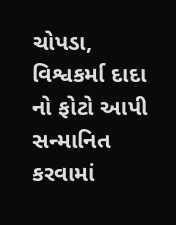ચોપડા, વિશ્વકર્મા દાદા નો ફોટો આપી સન્માનિત કરવામાં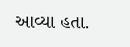આવ્યા હતા.